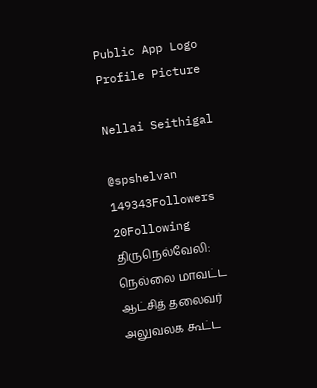Public App Logo
Profile Picture

Nellai Seithigal

@spshelvan
149343Followers
20Following
திருநெல்வேலி: நெல்லை மாவட்ட ஆட்சித் தலைவர் அலுவலக கூட்ட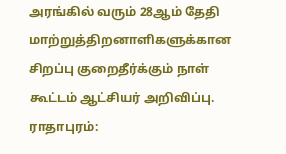அரங்கில் வரும் 28ஆம் தேதி மாற்றுத்திறனாளிகளுக்கான சிறப்பு குறைதீர்க்கும் நாள் கூட்டம் ஆட்சியர் அறிவிப்பு.
ராதாபுரம்: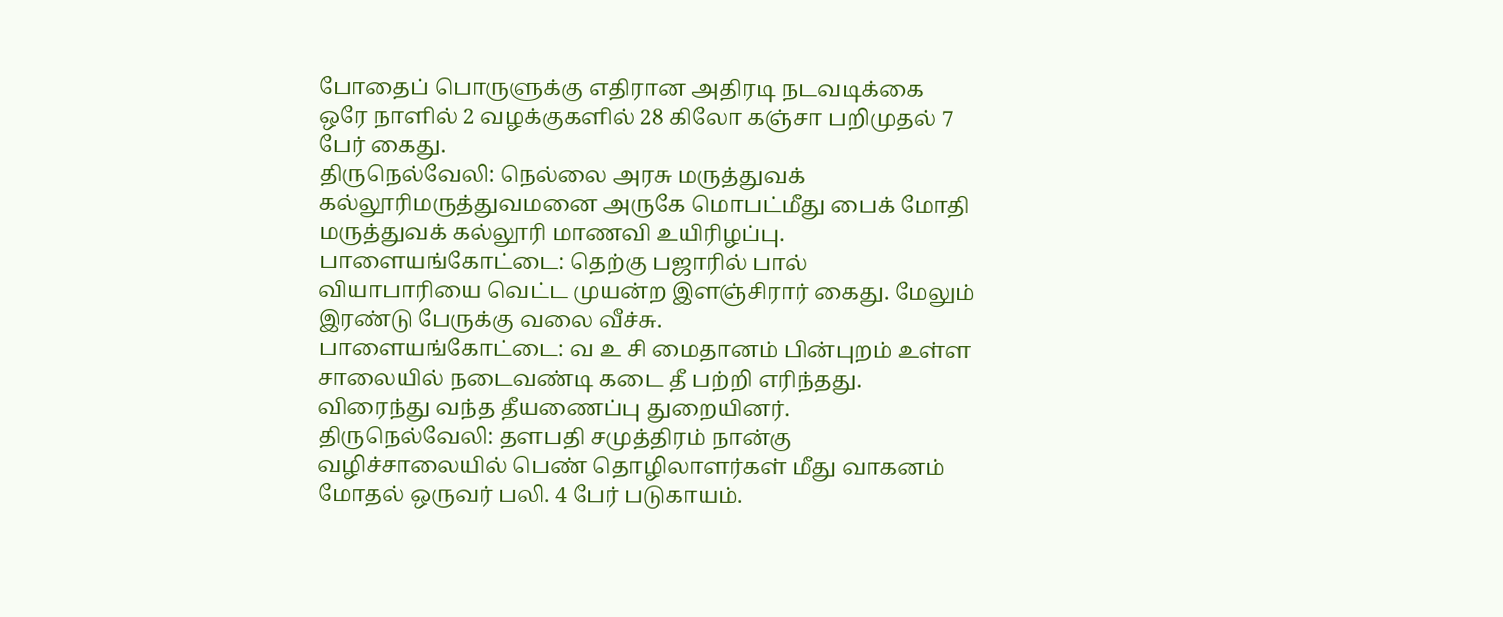போதைப் பொருளுக்கு எதிரான அதிரடி நடவடிக்கை ஒரே நாளில் 2 வழக்குகளில் 28 கிலோ கஞ்சா பறிமுதல் 7 பேர் கைது.
திருநெல்வேலி: நெல்லை அரசு மருத்துவக் கல்லூரிமருத்துவமனை அருகே மொபட்மீது பைக் மோதி மருத்துவக் கல்லூரி மாணவி உயிரிழப்பு.
பாளையங்கோட்டை: தெற்கு பஜாரில் பால் வியாபாரியை வெட்ட முயன்ற இளஞ்சிரார் கைது. மேலும் இரண்டு பேருக்கு வலை வீச்சு.
பாளையங்கோட்டை: வ உ சி மைதானம் பின்புறம் உள்ள சாலையில் நடைவண்டி கடை தீ பற்றி எரிந்தது. விரைந்து வந்த தீயணைப்பு துறையினர்.
திருநெல்வேலி: தளபதி சமுத்திரம் நான்கு வழிச்சாலையில் பெண் தொழிலாளர்கள் மீது வாகனம் மோதல் ஒருவர் பலி. 4 பேர் படுகாயம்.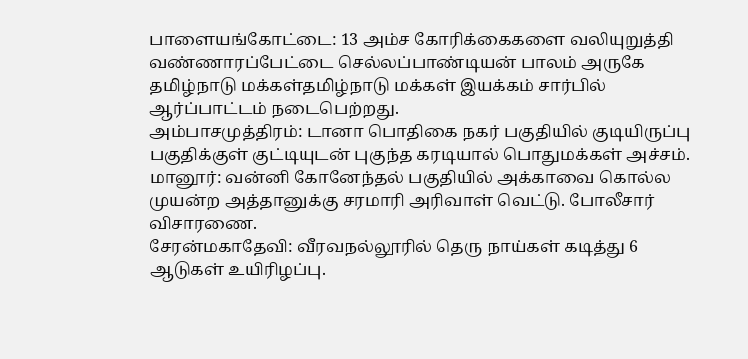பாளையங்கோட்டை: 13 அம்ச கோரிக்கைகளை வலியுறுத்தி வண்ணாரப்பேட்டை செல்லப்பாண்டியன் பாலம் அருகே தமிழ்நாடு மக்கள்தமிழ்நாடு மக்கள் இயக்கம் சார்பில் ஆர்ப்பாட்டம் நடைபெற்றது.
அம்பாசமுத்திரம்: டானா பொதிகை நகர் பகுதியில் குடியிருப்பு பகுதிக்குள் குட்டியுடன் புகுந்த கரடியால் பொதுமக்கள் அச்சம்.
மானூர்: வன்னி கோனேந்தல் பகுதியில் அக்காவை கொல்ல முயன்ற அத்தானுக்கு சரமாரி அரிவாள் வெட்டு. போலீசார் விசாரணை.
சேரன்மகாதேவி: வீரவநல்லூரில் தெரு நாய்கள் கடித்து 6 ஆடுகள் உயிரிழப்பு.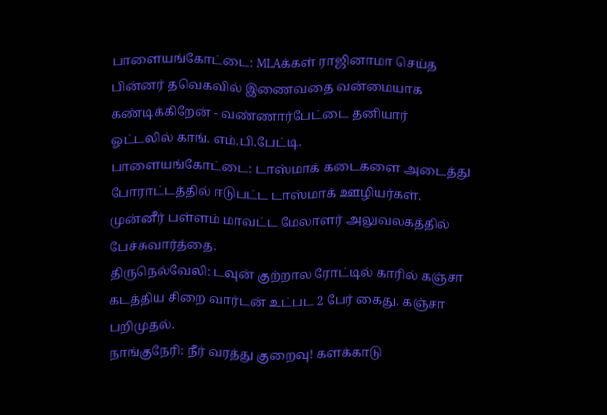பாளையங்கோட்டை: MLAக்கள் ராஜினாமா செய்த பின்னர் தவெகவில் இணைவதை வன்மையாக கண்டிக்கிறேன் - வண்ணார்பேட்டை தனியார் ஓட்டலில் காங். எம்.பி.பேட்டி.
பாளையங்கோட்டை: டாஸ்மாக் கடைகளை அடைத்து போராட்டத்தில் ஈடுபட்ட டாஸ்மாக் ஊழியர்கள். முன்னீர் பள்ளம் மாவட்ட மேலாளர் அலுவலகத்தில் பேச்சுவார்த்தை.
திருநெல்வேலி: டவுன் குற்றால ரோட்டில் காரில் கஞ்சா கடத்திய சிறை வார்டன் உட்பட 2 பேர் கைது. கஞ்சா பறிமுதல்.
நாங்குநேரி: நீர் வரத்து குறைவு! களக்காடு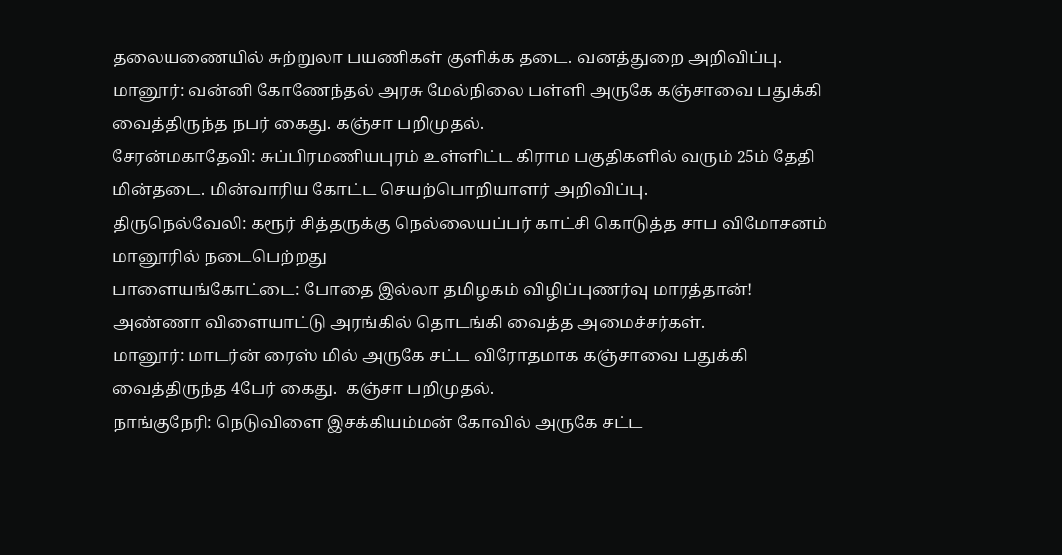தலையணையில் சுற்றுலா பயணிகள் குளிக்க தடை. வனத்துறை அறிவிப்பு.
மானூர்: வன்னி கோணேந்தல் அரசு மேல்நிலை பள்ளி அருகே கஞ்சாவை பதுக்கி வைத்திருந்த நபர் கைது. கஞ்சா பறிமுதல்.
சேரன்மகாதேவி: சுப்பிரமணியபுரம் உள்ளிட்ட கிராம பகுதிகளில் வரும் 25ம் தேதி மின்தடை. மின்வாரிய கோட்ட செயற்பொறியாளர் அறிவிப்பு.
திருநெல்வேலி: கரூர் சித்தருக்கு நெல்லையப்பர் காட்சி கொடுத்த சாப விமோசனம் மானூரில் நடைபெற்றது
பாளையங்கோட்டை: போதை இல்லா தமிழகம் விழிப்புணர்வு மாரத்தான்! அண்ணா விளையாட்டு அரங்கில் தொடங்கி வைத்த அமைச்சர்கள்.
மானூர்: மாடர்ன் ரைஸ் மில் அருகே சட்ட விரோதமாக கஞ்சாவை பதுக்கி வைத்திருந்த 4பேர் கைது.  கஞ்சா பறிமுதல்.
நாங்குநேரி: நெடுவிளை இசக்கியம்மன் கோவில் அருகே சட்ட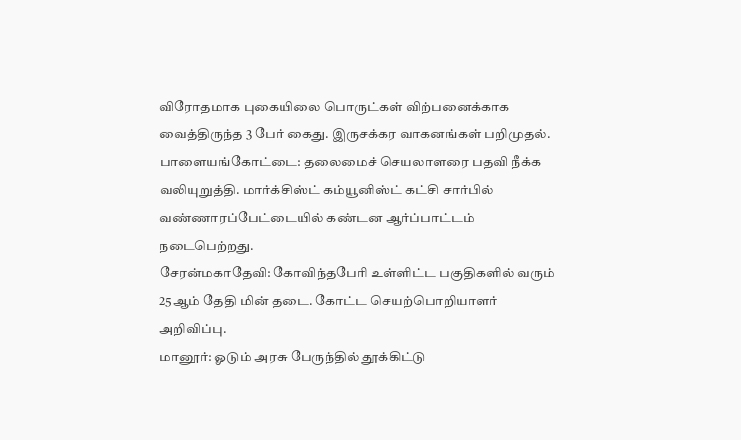விரோதமாக புகையிலை பொருட்கள் விற்பனைக்காக வைத்திருந்த 3 பேர் கைது. இருசக்கர வாகனங்கள் பறிமுதல்.
பாளையங்கோட்டை: தலைமைச் செயலாளரை பதவி நீக்க வலியுறுத்தி. மார்க்சிஸ்ட் கம்யூனிஸ்ட் கட்சி சார்பில் வண்ணாரப்பேட்டையில் கண்டன ஆர்ப்பாட்டம் நடைபெற்றது.
சேரன்மகாதேவி: கோவிந்தபேரி உள்ளிட்ட பகுதிகளில் வரும் 25ஆம் தேதி மின் தடை. கோட்ட செயற்பொறியாளர் அறிவிப்பு.
மானூர்: ஓடும் அரசு பேருந்தில் தூக்கிட்டு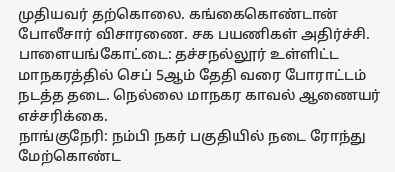முதியவர் தற்கொலை. கங்கைகொண்டான் போலீசார் விசாரணை. சக பயணிகள் அதிர்ச்சி.
பாளையங்கோட்டை: தச்சநல்லூர் உள்ளிட்ட மாநகரத்தில் செப் 5ஆம் தேதி வரை போராட்டம் நடத்த தடை. நெல்லை மாநகர காவல் ஆணையர் எச்சரிக்கை.
நாங்குநேரி: நம்பி நகர் பகுதியில் நடை ரோந்து மேற்கொண்ட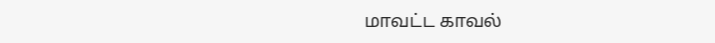மாவட்ட காவல்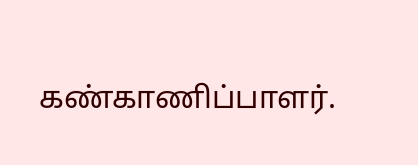கண்காணிப்பாளர்.